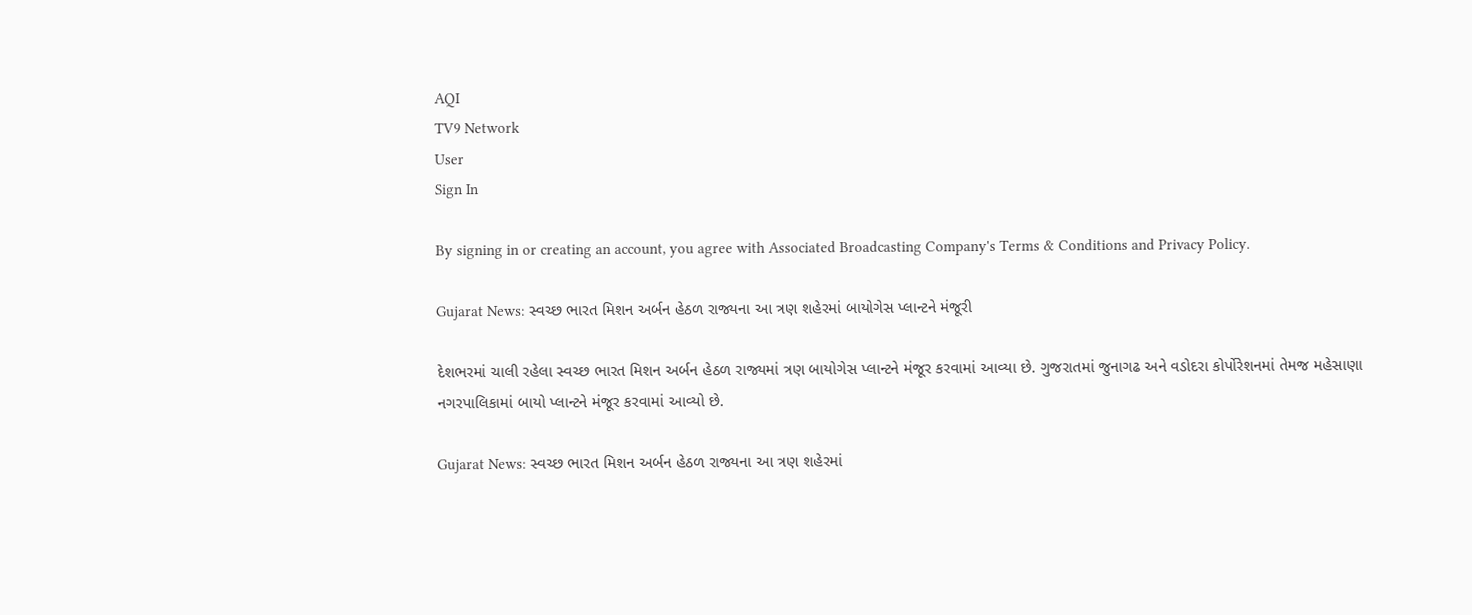AQI
TV9 Network
User
Sign In

By signing in or creating an account, you agree with Associated Broadcasting Company's Terms & Conditions and Privacy Policy.

Gujarat News: સ્વચ્છ ભારત મિશન અર્બન હેઠળ રાજ્યના આ ત્રણ શહેરમાં બાયોગેસ પ્લાન્ટને મંજૂરી

દેશભરમાં ચાલી રહેલા સ્વચ્છ ભારત મિશન અર્બન હેઠળ રાજ્યમાં ત્રણ બાયોગેસ પ્લાન્ટને મંજૂર કરવામાં આવ્યા છે. ગુજરાતમાં જુનાગઢ અને વડોદરા કોર્પોરેશનમાં તેમજ મહેસાણા નગરપાલિકામાં બાયો પ્લાન્ટને મંજૂર કરવામાં આવ્યો છે.

Gujarat News: સ્વચ્છ ભારત મિશન અર્બન હેઠળ રાજ્યના આ ત્રણ શહેરમાં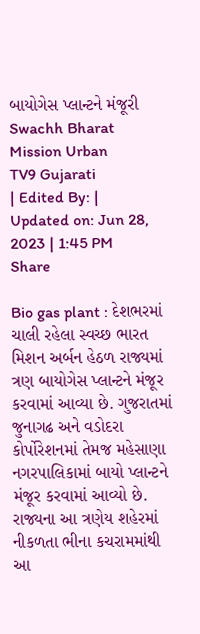બાયોગેસ પ્લાન્ટને મંજૂરી
Swachh Bharat Mission Urban
TV9 Gujarati
| Edited By: | Updated on: Jun 28, 2023 | 1:45 PM
Share

Bio gas plant : દેશભરમાં ચાલી રહેલા સ્વચ્છ ભારત મિશન અર્બન હેઠળ રાજ્યમાં ત્રણ બાયોગેસ પ્લાન્ટને મંજૂર કરવામાં આવ્યા છે. ગુજરાતમાં જુનાગઢ અને વડોદરા કોર્પોરેશનમાં તેમજ મહેસાણા નગરપાલિકામાં બાયો પ્લાન્ટને મંજૂર કરવામાં આવ્યો છે. રાજ્યના આ ત્રણેય શહેરમાં નીકળતા ભીના કચરામમાંથી આ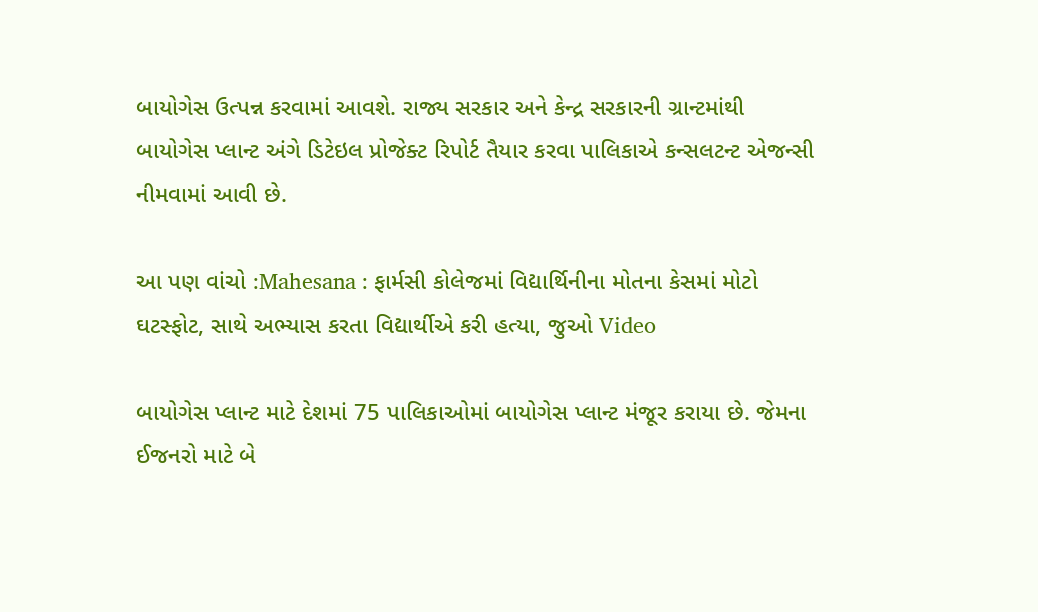બાયોગેસ ઉત્પન્ન કરવામાં આવશે. રાજ્ય સરકાર અને કેન્દ્ર સરકારની ગ્રાન્ટમાંથી બાયોગેસ પ્લાન્ટ અંગે ડિટેઇલ પ્રોજેક્ટ રિપોર્ટ તૈયાર કરવા પાલિકાએ કન્સલટન્ટ એજન્સી નીમવામાં આવી છે.

આ પણ વાંચો :Mahesana : ફાર્મસી કોલેજમાં વિદ્યાર્થિનીના મોતના કેસમાં મોટો ઘટસ્ફોટ, સાથે અભ્યાસ કરતા વિદ્યાર્થીએ કરી હત્યા, જુઓ Video

બાયોગેસ પ્લાન્ટ માટે દેશમાં 75 પાલિકાઓમાં બાયોગેસ પ્લાન્ટ મંજૂર કરાયા છે. જેમના ઈજનરો માટે બે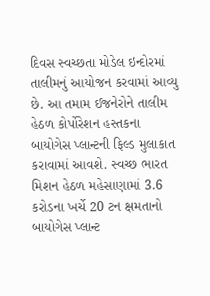દિવસ સ્વચ્છતા મોડેલ ઇન્દોરમાં તાલીમનું આયોજન કરવામાં આવ્યુ છે. આ તમામ ઈજનેરોને તાલીમ હેઠળ કોર્પોરેશન હસ્તકના બાયોગેસ પ્લાન્ટની ફિલ્ડ મુલાકાત કરાવામાં આવશે. સ્વચ્છ ભારત મિશન હેઠળ મહેસાણામાં 3.6 કરોડના ખર્ચે 20 ટન ક્ષમતાનો બાયોગેસ પ્લાન્ટ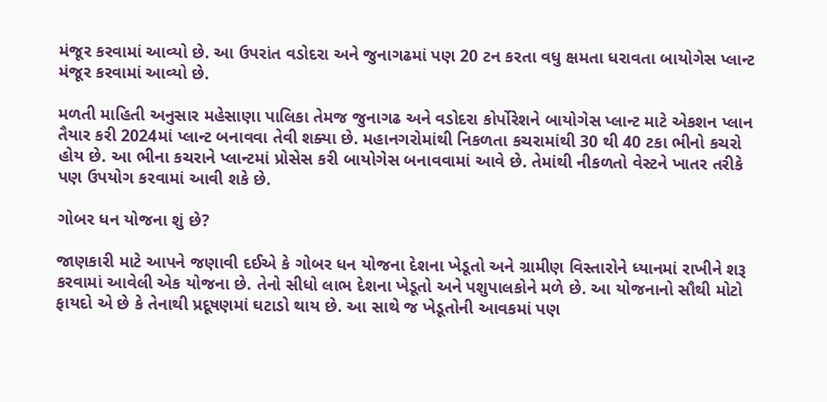મંજૂર કરવામાં આવ્યો છે. આ ઉપરાંત વડોદરા અને જુનાગઢમાં પણ 20 ટન કરતા વધુ ક્ષમતા ધરાવતા બાયોગેસ પ્લાન્ટ મંજૂર કરવામાં આવ્યો છે.

મળતી માહિતી અનુસાર મહેસાણા પાલિકા તેમજ જુનાગઢ અને વડોદરા કોર્પોરેશને બાયોગેસ પ્લાન્ટ માટે એકશન પ્લાન તૈયાર કરી 2024માં પ્લાન્ટ બનાવવા તેવી શક્યા છે. મહાનગરોમાંથી નિકળતા કચરામાંથી 30 થી 40 ટકા ભીનો કચરો હોય છે. આ ભીના કચરાને પ્લાન્ટમાં પ્રોસેસ કરી બાયોગેસ બનાવવામાં આવે છે. તેમાંથી નીકળતો વેસ્ટને ખાતર તરીકે પણ ઉપયોગ કરવામાં આવી શકે છે.

ગોબર ધન યોજના શું છે?

જાણકારી માટે આપને જણાવી દઈએ કે ગોબર ધન યોજના દેશના ખેડૂતો અને ગ્રામીણ વિસ્તારોને ધ્યાનમાં રાખીને શરૂ કરવામાં આવેલી એક યોજના છે. તેનો સીધો લાભ દેશના ખેડૂતો અને પશુપાલકોને મળે છે. આ યોજનાનો સૌથી મોટો ફાયદો એ છે કે તેનાથી પ્રદૂષણમાં ઘટાડો થાય છે. આ સાથે જ ખેડૂતોની આવકમાં પણ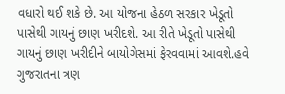વધારો થઈ શકે છે. આ યોજના હેઠળ સરકાર ખેડૂતો પાસેથી ગાયનું છાણ ખરીદશે. આ રીતે ખેડૂતો પાસેથી ગાયનું છાણ ખરીદીને બાયોગેસમાં ફેરવવામાં આવશે.હવે ગુજરાતના ત્રણ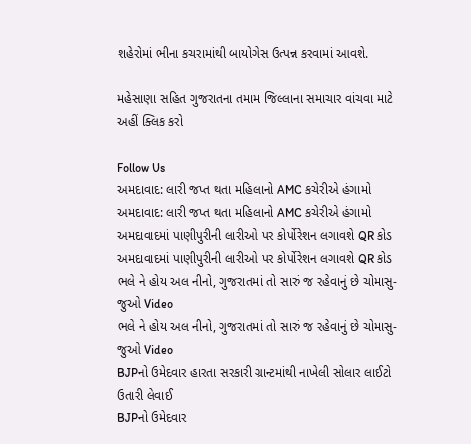શહેરોમાં ભીના કચરામાંથી બાયોગેસ ઉત્પન્ન કરવામાં આવશે.

મહેસાણા સહિત ગુજરાતના તમામ જિલ્લાના સમાચાર વાંચવા માટે અહીં ક્લિક કરો

Follow Us
અમદાવાદ: લારી જપ્ત થતા મહિલાનો AMC કચેરીએ હંગામો
અમદાવાદ: લારી જપ્ત થતા મહિલાનો AMC કચેરીએ હંગામો
અમદાવાદમાં પાણીપુરીની લારીઓ પર કોર્પોરેશન લગાવશે QR કોડ
અમદાવાદમાં પાણીપુરીની લારીઓ પર કોર્પોરેશન લગાવશે QR કોડ
ભલે ને હોય અલ નીનો, ગુજરાતમાં તો સારું જ રહેવાનું છે ચોમાસુ-જુઓ Video
ભલે ને હોય અલ નીનો, ગુજરાતમાં તો સારું જ રહેવાનું છે ચોમાસુ-જુઓ Video
BJPનો ઉમેદવાર હારતા સરકારી ગ્રાન્ટમાંથી નાખેલી સોલાર લાઈટો ઉતારી લેવાઈ
BJPનો ઉમેદવાર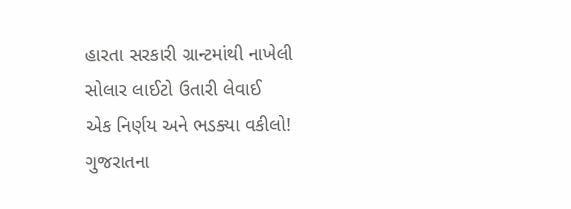હારતા સરકારી ગ્રાન્ટમાંથી નાખેલી સોલાર લાઈટો ઉતારી લેવાઈ
એક નિર્ણય અને ભડક્યા વકીલો! ગુજરાતના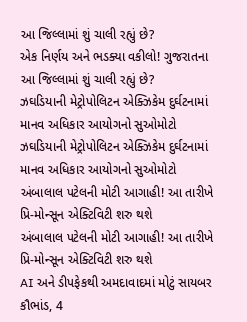આ જિલ્લામાં શું ચાલી રહ્યું છે?
એક નિર્ણય અને ભડક્યા વકીલો! ગુજરાતના આ જિલ્લામાં શું ચાલી રહ્યું છે?
ઝઘડિયાની મેટ્રોપોલિટન એક્ઝિકેમ દુર્ઘટનામાં માનવ અધિકાર આયોગનો સુઓમોટો
ઝઘડિયાની મેટ્રોપોલિટન એક્ઝિકેમ દુર્ઘટનામાં માનવ અધિકાર આયોગનો સુઓમોટો
અંબાલાલ પટેલની મોટી આગાહી! આ તારીખે પ્રિ-મોન્સૂન એક્ટિવિટી શરુ થશે
અંબાલાલ પટેલની મોટી આગાહી! આ તારીખે પ્રિ-મોન્સૂન એક્ટિવિટી શરુ થશે
AI અને ડીપફેકથી અમદાવાદમાં મોટું સાયબર કૌભાંડ, 4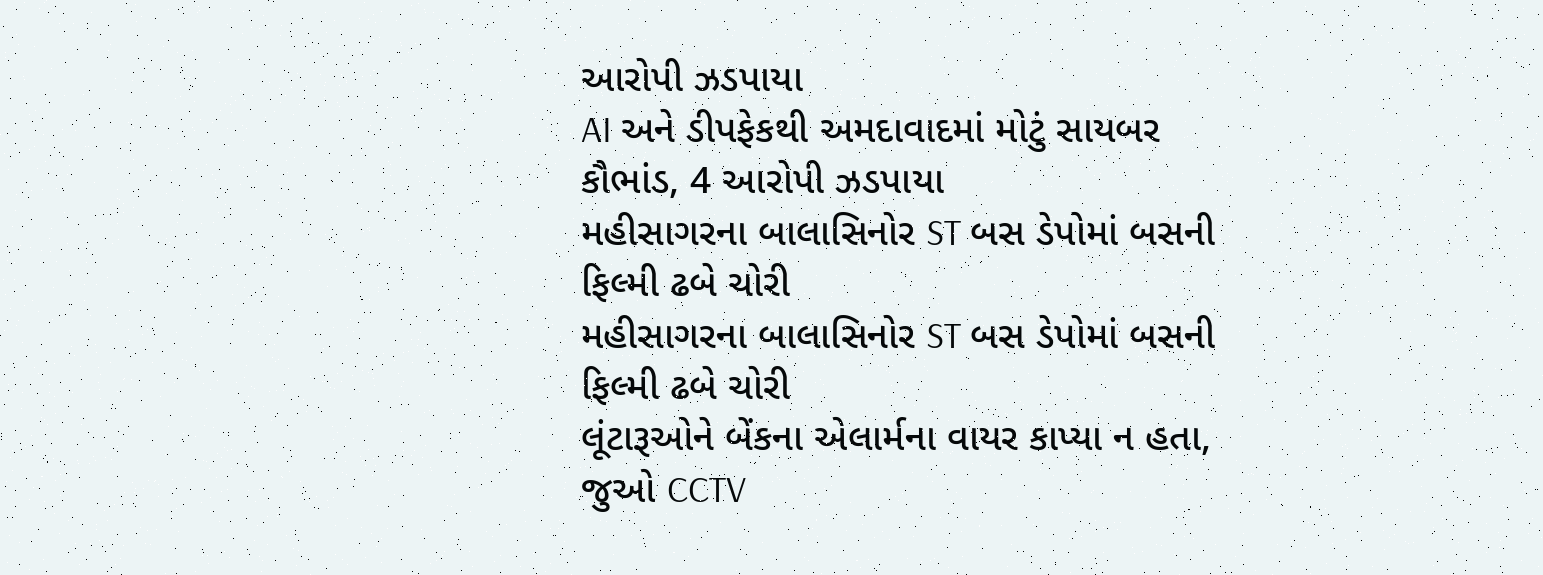આરોપી ઝડપાયા
AI અને ડીપફેકથી અમદાવાદમાં મોટું સાયબર કૌભાંડ, 4 આરોપી ઝડપાયા
મહીસાગરના બાલાસિનોર ST બસ ડેપોમાં બસની ફિલ્મી ઢબે ચોરી
મહીસાગરના બાલાસિનોર ST બસ ડેપોમાં બસની ફિલ્મી ઢબે ચોરી
લૂંટારૂઓને બેંકના એલાર્મના વાયર કાપ્યા ન હતા, જુઓ CCTV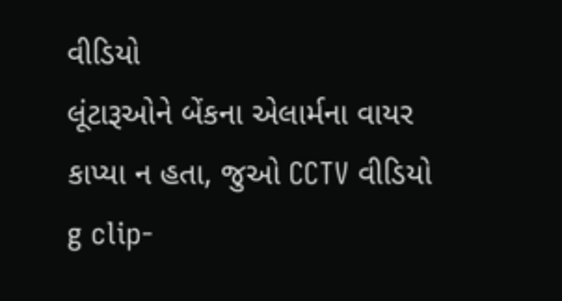વીડિયો
લૂંટારૂઓને બેંકના એલાર્મના વાયર કાપ્યા ન હતા, જુઓ CCTV વીડિયો
g clip-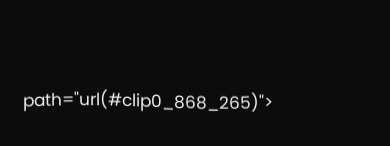path="url(#clip0_868_265)">